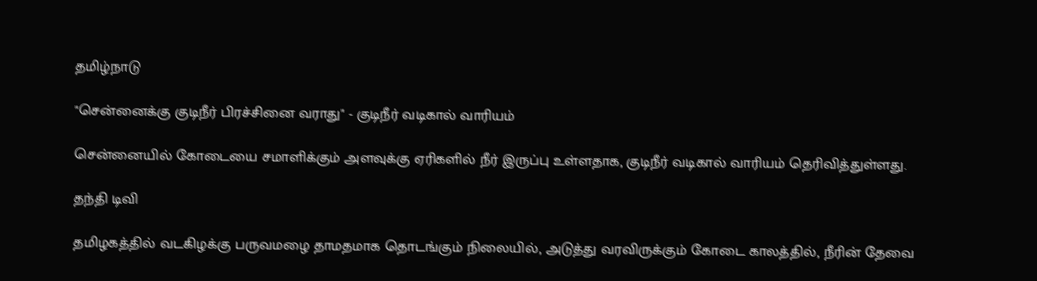தமிழ்நாடு

"சென்னைக்கு குடிநீர் பிரச்சினை வராது" - குடிநீர் வடிகால் வாரியம்

சென்னையில் கோடையை சமாளிக்கும் அளவுக்கு ஏரிகளில் நீர் இருப்பு உள்ளதாக, குடிநீர் வடிகால் வாரியம் தெரிவித்துள்ளது.

தந்தி டிவி

தமிழகத்தில் வடகிழக்கு பருவமழை தாமதமாக தொடங்கும் நிலையில், அடுத்து வரவிருக்கும் கோடை காலத்தில், நீரின் தேவை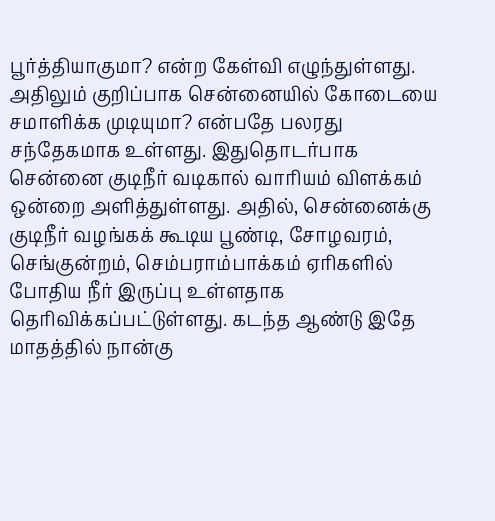பூர்த்தியாகுமா? என்ற கேள்வி எழுந்துள்ளது. அதிலும் குறிப்பாக சென்னையில் கோடையை சமாளிக்க முடியுமா? என்பதே பலரது சந்தேகமாக உள்ளது. இதுதொடர்பாக சென்னை குடிநீர் வடிகால் வாரியம் விளக்கம் ஒன்றை அளித்துள்ளது. அதில், சென்னைக்கு குடிநீர் வழங்கக் கூடிய பூண்டி, சோழவரம், செங்குன்றம், செம்பராம்பாக்கம் ஏரிகளில் போதிய நீர் இருப்பு உள்ளதாக தெரிவிக்கப்பட்டுள்ளது. கடந்த ஆண்டு இதே மாதத்தில் நான்கு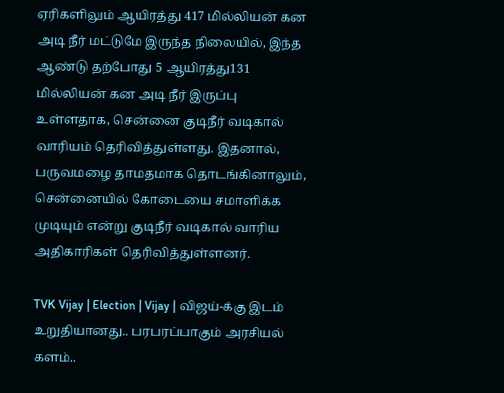ஏரிகளிலும் ஆயிரத்து 417 மில்லியன் கன அடி நீர் மட்டுமே இருந்த நிலையில், இந்த ஆண்டு தற்போது 5 ஆயிரத்து131 மில்லியன் கன அடி நீர் இருப்பு உள்ளதாக, சென்னை குடிநீர் வடிகால் வாரியம் தெரிவித்துள்ளது. இதனால், பருவமழை தாமதமாக தொடங்கினாலும், சென்னையில் கோடையை சமாளிக்க முடியும் என்று குடிநீர் வடிகால் வாரிய அதிகாரிகள் தெரிவித்துள்ளனர்.

TVK Vijay | Election | Vijay | விஜய்-க்கு இடம் உறுதியானது.. பரபரப்பாகும் அரசியல் களம்..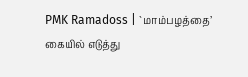PMK Ramadoss | `மாம்பழத்தை’ கையில் எடுத்து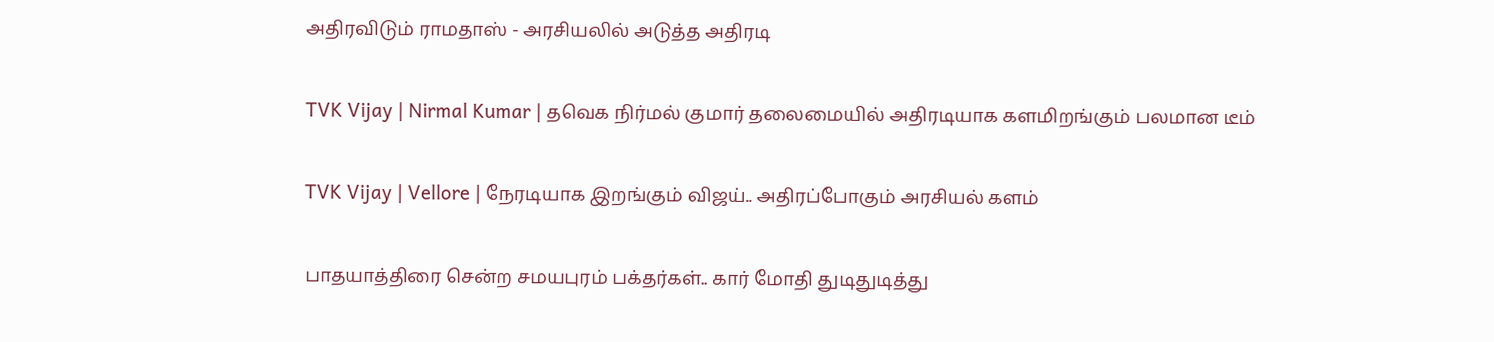அதிரவிடும் ராமதாஸ் - அரசியலில் அடுத்த அதிரடி

TVK Vijay | Nirmal Kumar | தவெக நிர்மல் குமார் தலைமையில் அதிரடியாக களமிறங்கும் பலமான டீம்

TVK Vijay | Vellore | நேரடியாக இறங்கும் விஜய்.. அதிரப்போகும் அரசியல் களம்

பாதயாத்திரை சென்ற சமயபுரம் பக்தர்கள்.. கார் மோதி துடிதுடித்து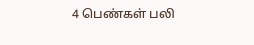4 பெண்கள் பலி